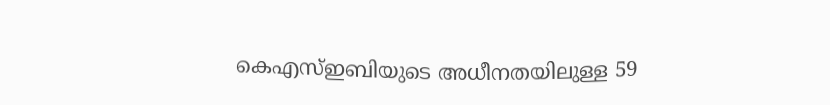കെഎസ്ഇബിയുടെ അധീനതയിലുള്ള 59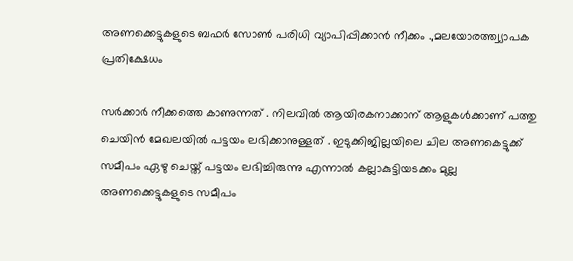അണക്കെട്ടുകളുടെ ബഫർ സോൺ പരിധി വ്യാപിപ്പിക്കാൻ നീക്കം .,മലയോരത്ത്വ്യാപക പ്രതിക്ഷേധം

സർക്കാർ നീക്കത്തെ കാണുന്നത് . നിലവിൽ ആയിരകനാക്കാന് ആളുകൾക്കാണ് പത്തു ചെയിൻ മേഖലയിൽ പട്ടയം ലഭിക്കാനുള്ളത് . ഇടുക്കിജില്ലയിലെ ചില അണകെട്ടുക്ക് സമീപം ഏഴു ചെയ്ത് പട്ടയം ലഭിച്ചിരുന്നു എന്നാൽ കല്ലാകുട്ടിയടക്കം മുല്ല അണക്കെട്ടുകളുടെ സമീപം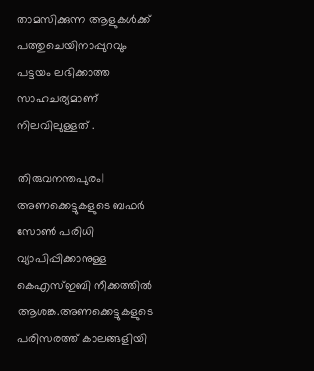താമസിക്കുന്ന ആളുകൾക്ക് പത്തുചെയിനാപ്പുറവും പട്ടയം ലഭിക്കാത്ത സാഹചര്യമാണ് നിലവിലുള്ളത് .

തിരുവനന്തപുരം| അണക്കെട്ടുകളുടെ ബഫര്‍ സോൺ പരിധി വ്യാപിപ്പിക്കാനുള്ള കെഎസ്ഇബി നീക്കത്തിൽ ആശങ്ക.അണക്കെട്ടുകളുടെ പരിസരത്ത് കാലങ്ങളിയി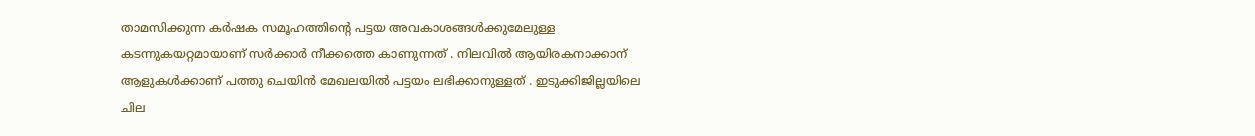താമസിക്കുന്ന കർഷക സമൂഹത്തിന്റെ പട്ടയ അവകാശങ്ങൾക്കുമേലുള്ള കടന്നുകയറ്റമായാണ് സർക്കാർ നീക്കത്തെ കാണുന്നത് . നിലവിൽ ആയിരകനാക്കാന് ആളുകൾക്കാണ് പത്തു ചെയിൻ മേഖലയിൽ പട്ടയം ലഭിക്കാനുള്ളത് . ഇടുക്കിജില്ലയിലെ ചില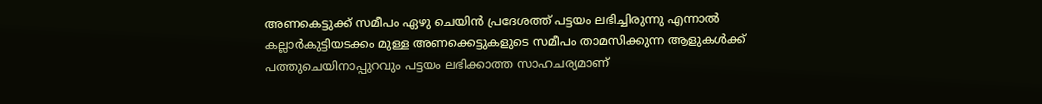അണകെട്ടുക്ക് സമീപം ഏഴു ചെയിൻ പ്രദേശത്ത് പട്ടയം ലഭിച്ചിരുന്നു എന്നാൽ കല്ലാർകുട്ടിയടക്കം മുള്ള അണക്കെട്ടുകളുടെ സമീപം താമസിക്കുന്ന ആളുകൾക്ക് പത്തുചെയിനാപ്പുറവും പട്ടയം ലഭിക്കാത്ത സാഹചര്യമാണ്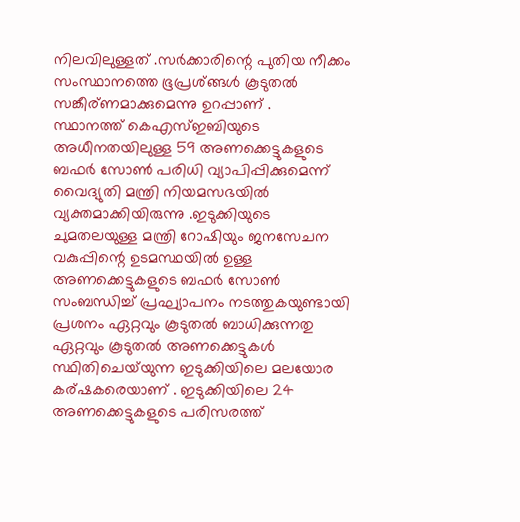നിലവിലുള്ളത് .സർക്കാരിന്റെ പുതിയ നീക്കം സംസ്ഥാനത്തെ ഭൂപ്രശ്ങ്ങൾ കൂടുതൽ സങ്കീര്ണമാക്കുമെന്നു ഉറപ്പാണ് .
സ്ഥാനത്ത് കെഎസ്ഇബിയുടെ അധീനതയിലുള്ള 59 അണക്കെട്ടുകളുടെ ബഫർ സോൺ പരിധി വ്യാപിപ്പിക്കുമെന്ന് വൈദ്യുതി മന്ത്രി നിയമസഭയിൽ വ്യക്തമാക്കിയിരുന്നു .ഇടുക്കിയുടെ ചുമതലയുള്ള മന്ത്രി റോഷിയും ജനസേചന വകുപ്പിന്റെ ഉടമസ്ഥയിൽ ഉള്ള അണക്കെട്ടുകളുടെ ബഫർ സോൺ സംബന്ധിച്ച് പ്രഘ്യാപനം നടത്തുകയുണ്ടായി പ്രശനം ഏറ്റവും കൂടുതൽ ബാധിക്കുന്നതു ഏറ്റവും കൂടുതൽ അണക്കെട്ടുകൾ സ്ഥിതിചെയ്‌യുന്ന ഇടുക്കിയിലെ മലയോര കര്ഷകരെയാണ് . ഇടുക്കിയിലെ 24 അണക്കെട്ടുകളുടെ പരിസരത്ത്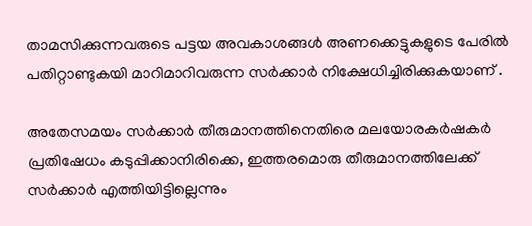താമസിക്കുന്നവരുടെ പട്ടയ അവകാശങ്ങൾ അണക്കെട്ടുകളുടെ പേരിൽ പതിറ്റാണ്ടുകയി മാറിമാറിവരുന്ന സർക്കാർ നിക്ഷേധിച്ചിരിക്കുകയാണ് .

അതേസമയം സർക്കാർ തീരുമാനത്തിനെതിരെ മലയോരകർഷകർ പ്രതിഷേധം കടുപ്പിക്കാനിരിക്കെ, ഇത്തരമൊരു തീരുമാനത്തിലേക്ക് സർക്കാർ എത്തിയിട്ടില്ലെന്നും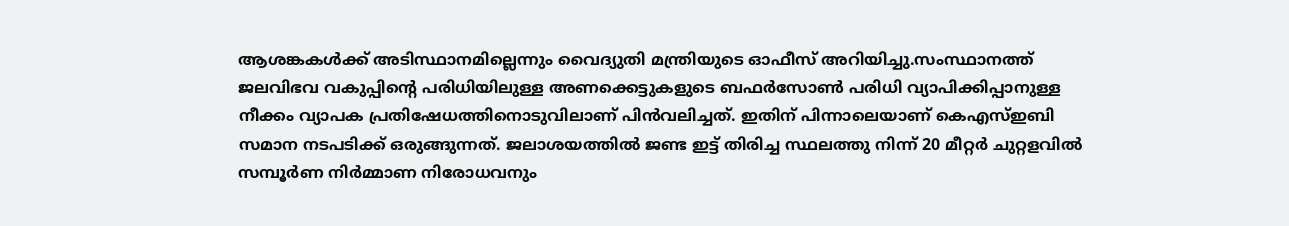ആശങ്കകൾക്ക് അടിസ്ഥാനമില്ലെന്നും വൈദ്യുതി മന്ത്രിയുടെ ഓഫീസ് അറിയിച്ചു.സംസ്ഥാനത്ത് ജലവിഭവ വകുപ്പിൻ്റെ പരിധിയിലുള്ള അണക്കെട്ടുകളുടെ ബഫർസോൺ പരിധി വ്യാപിക്കിപ്പാനുള്ള നീക്കം വ്യാപക പ്രതിഷേധത്തിനൊടുവിലാണ് പിൻവലിച്ചത്. ഇതിന് പിന്നാലെയാണ് കെഎസ്ഇബി സമാന നടപടിക്ക് ഒരുങ്ങുന്നത്. ജലാശയത്തിൽ ജണ്ട ഇട്ട് തിരിച്ച സ്ഥലത്തു നിന്ന് 20 മീറ്റർ ചുറ്റളവിൽ സമ്പൂർണ നിർമ്മാണ നിരോധവനും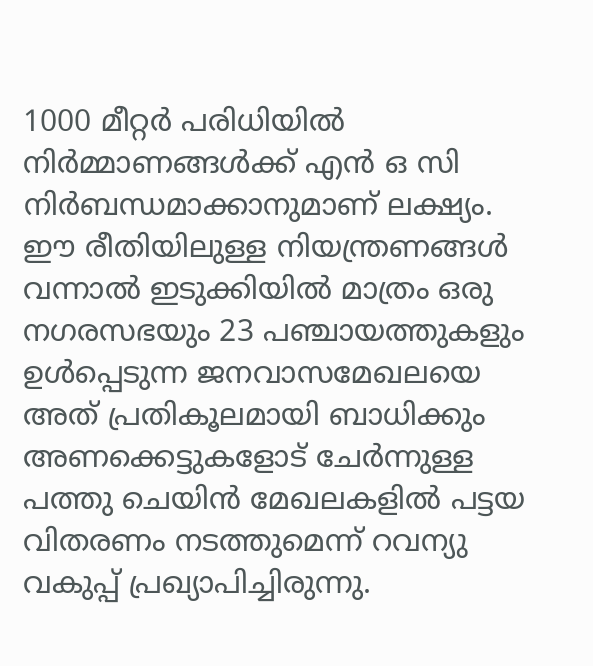1000 മീറ്റർ പരിധിയിൽ നിർമ്മാണങ്ങൾക്ക് എൻ ഒ സി നിർബന്ധമാക്കാനുമാണ് ലക്ഷ്യം. ഈ രീതിയിലുള്ള നിയന്ത്രണങ്ങൾ വന്നാൽ ഇടുക്കിയിൽ മാത്രം ഒരു നഗരസഭയും 23 പഞ്ചായത്തുകളും ഉൾപ്പെടുന്ന ജനവാസമേഖലയെ അത് പ്രതികൂലമായി ബാധിക്കും അണക്കെട്ടുകളോട് ചേർന്നുള്ള പത്തു ചെയിൻ മേഖലകളിൽ പട്ടയ വിതരണം നടത്തുമെന്ന് റവന്യു വകുപ്പ് പ്രഖ്യാപിച്ചിരുന്നു.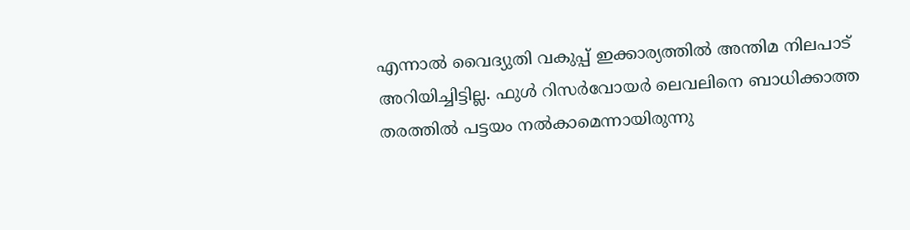എന്നാൽ വൈദ്യുതി വകുപ്പ് ഇക്കാര്യത്തിൽ അന്തിമ നിലപാട് അറിയിച്ചിട്ടില്ല. ഫുൾ റിസർവോയർ ലെവലിനെ ബാധിക്കാത്ത തരത്തിൽ പട്ടയം നൽകാമെന്നായിരുന്നു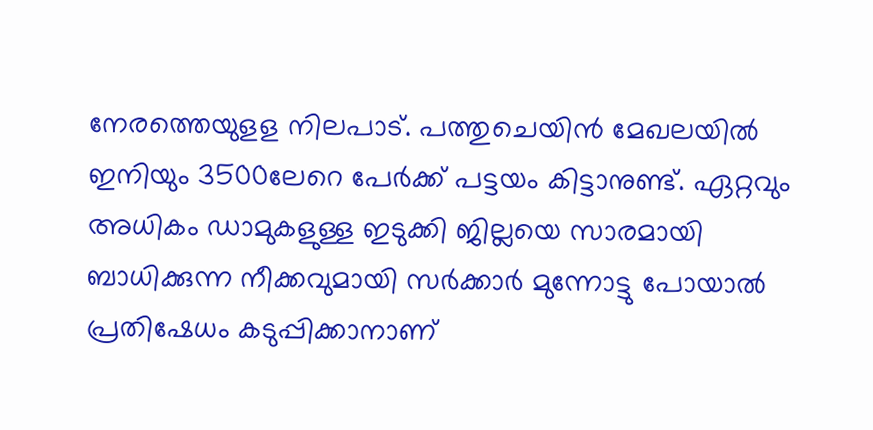നേരത്തെയുളള നിലപാട്. പത്തുചെയിൻ മേഖലയിൽ ഇനിയും 3500ലേറെ പേർക്ക് പട്ടയം കിട്ടാനുണ്ട്. ഏറ്റവും അധികം ഡാമുകളുള്ള ഇടുക്കി ജില്ലയെ സാരമായി ബാധിക്കുന്ന നീക്കവുമായി സർക്കാർ മുന്നോട്ടു പോയാൽ പ്രതിഷേധം കടുപ്പിക്കാനാണ്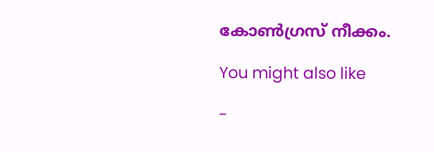കോൺഗ്രസ് നീക്കം.

You might also like

-